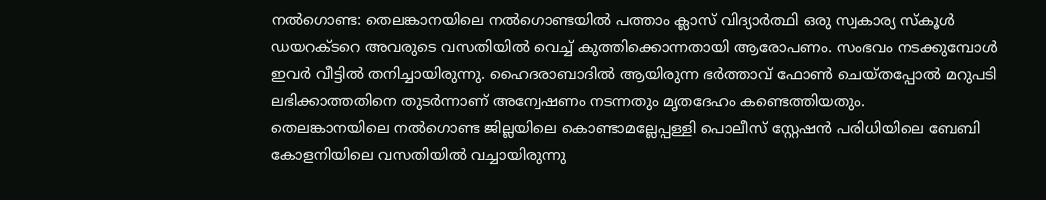നൽഗൊണ്ട: തെലങ്കാനയിലെ നൽഗൊണ്ടയിൽ പത്താം ക്ലാസ് വിദ്യാർത്ഥി ഒരു സ്വകാര്യ സ്കൂൾ ഡയറക്ടറെ അവരുടെ വസതിയിൽ വെച്ച് കുത്തിക്കൊന്നതായി ആരോപണം. സംഭവം നടക്കുമ്പോൾ ഇവർ വീട്ടിൽ തനിച്ചായിരുന്നു. ഹൈദരാബാദിൽ ആയിരുന്ന ഭർത്താവ് ഫോൺ ചെയ്തപ്പോൽ മറുപടി ലഭിക്കാത്തതിനെ തുടർന്നാണ് അന്വേഷണം നടന്നതും മൃതദേഹം കണ്ടെത്തിയതും.
തെലങ്കാനയിലെ നൽഗൊണ്ട ജില്ലയിലെ കൊണ്ടാമല്ലേപ്പള്ളി പൊലീസ് സ്റ്റേഷൻ പരിധിയിലെ ബേബി കോളനിയിലെ വസതിയിൽ വച്ചായിരുന്നു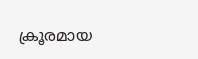ക്രൂരമായ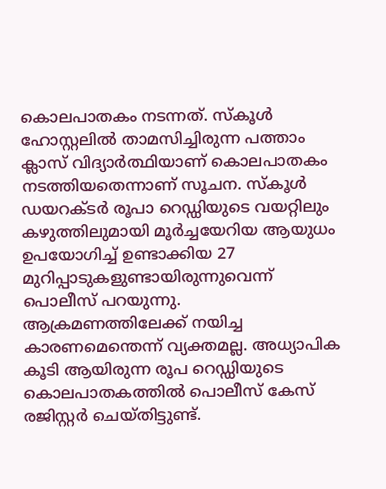കൊലപാതകം നടന്നത്. സ്കൂൾ ഹോസ്റ്റലിൽ താമസിച്ചിരുന്ന പത്താം ക്ലാസ് വിദ്യാർത്ഥിയാണ് കൊലപാതകം നടത്തിയതെന്നാണ് സൂചന. സ്കൂൾ ഡയറക്ടർ രൂപാ റെഡ്ഡിയുടെ വയറ്റിലും കഴുത്തിലുമായി മൂർച്ചയേറിയ ആയുധം ഉപയോഗിച്ച് ഉണ്ടാക്കിയ 27 മുറിപ്പാടുകളുണ്ടായിരുന്നുവെന്ന് പൊലീസ് പറയുന്നു.
ആക്രമണത്തിലേക്ക് നയിച്ച കാരണമെന്തെന്ന് വ്യക്തമല്ല. അധ്യാപിക കൂടി ആയിരുന്ന രൂപ റെഡ്ഡിയുടെ കൊലപാതകത്തിൽ പൊലീസ് കേസ് രജിസ്റ്റർ ചെയ്തിട്ടുണ്ട്.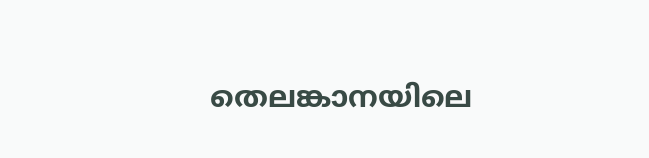തെലങ്കാനയിലെ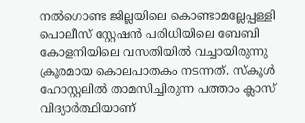നൽഗൊണ്ട ജില്ലയിലെ കൊണ്ടാമല്ലേപ്പള്ളി പൊലീസ് സ്റ്റേഷൻ പരിധിയിലെ ബേബി കോളനിയിലെ വസതിയിൽ വച്ചായിരുന്നു ക്രൂരമായ കൊലപാതകം നടന്നത്. സ്കൂൾ ഹോസ്റ്റലിൽ താമസിച്ചിരുന്ന പത്താം ക്ലാസ് വിദ്യാർത്ഥിയാണ്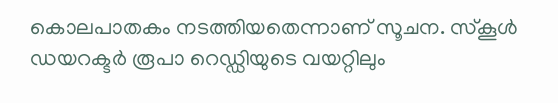കൊലപാതകം നടത്തിയതെന്നാണ് സൂചന. സ്കൂൾ ഡയറക്ടർ രൂപാ റെഡ്ഡിയുടെ വയറ്റിലും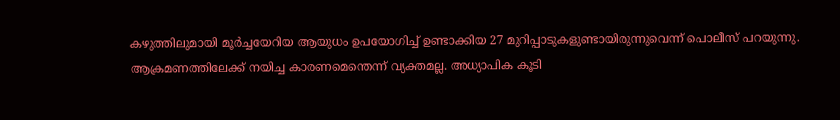കഴുത്തിലുമായി മൂർച്ചയേറിയ ആയുധം ഉപയോഗിച്ച് ഉണ്ടാക്കിയ 27 മുറിപ്പാടുകളുണ്ടായിരുന്നുവെന്ന് പൊലീസ് പറയുന്നു.
ആക്രമണത്തിലേക്ക് നയിച്ച കാരണമെന്തെന്ന് വ്യക്തമല്ല. അധ്യാപിക കൂടി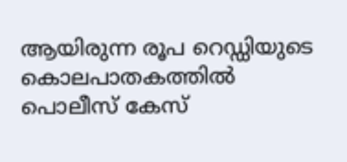ആയിരുന്ന രൂപ റെഡ്ഡിയുടെ കൊലപാതകത്തിൽ പൊലീസ് കേസ്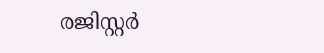രജിസ്റ്റർ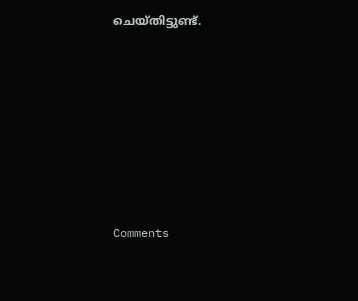ചെയ്തിട്ടുണ്ട്.







Comments